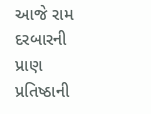આજે રામ દરબારની પ્રાણ પ્રતિષ્ઠાની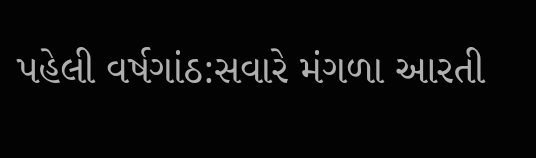પહેલી વર્ષગાંઠ:સવારે મંગળા આરતી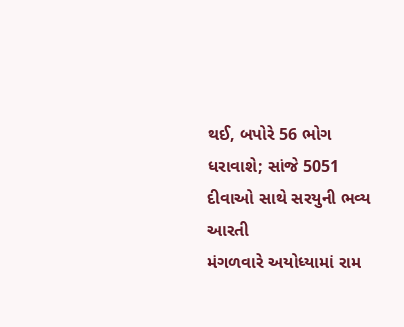થઈ, બપોરે 56 ભોગ ધરાવાશે; સાંજે 5051 દીવાઓ સાથે સરયુની ભવ્ય આરતી
મંગળવારે અયોધ્યામાં રામ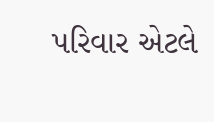પરિવાર એટલે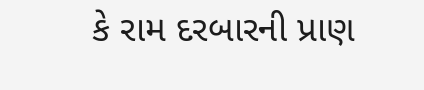કે રામ દરબારની પ્રાણ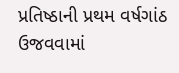પ્રતિષ્ઠાની પ્રથમ વર્ષગાંઠ ઉજવવામાં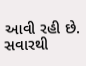આવી રહી છે. સવારથી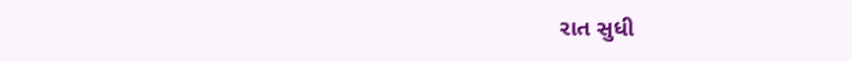રાત સુધી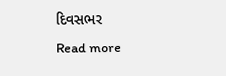દિવસભર
Read more